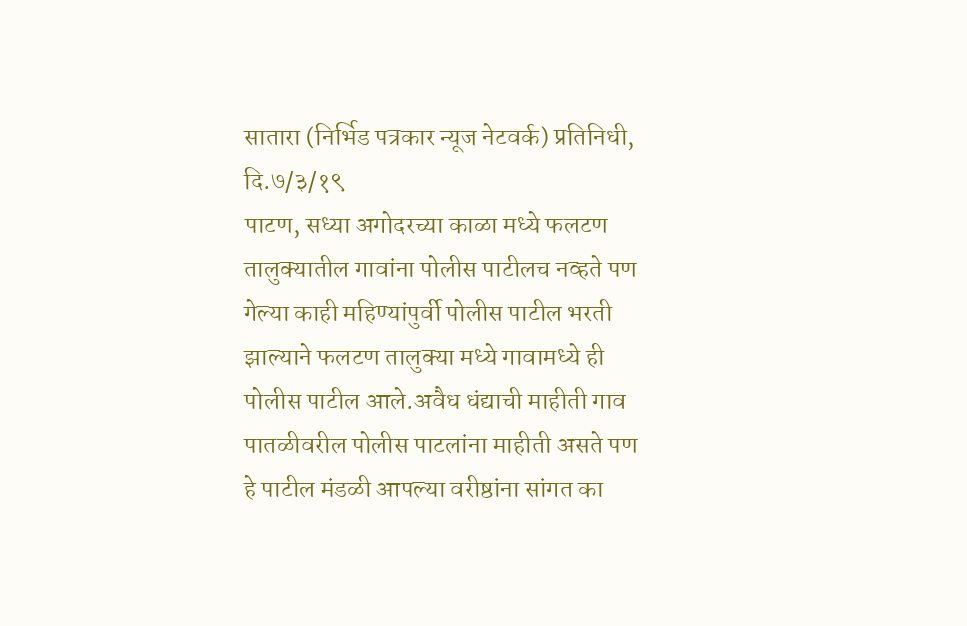सातारा (निर्भिड पत्रकार न्यूज नेटवर्क) प्रतिनिधी,
दि.७/३/१९
पाटण, सध्या अगोदरच्या काळा मध्ये फलटण तालुक्यातील गावांना पोलीस पाटीलच नव्हते पण गेल्या काही महिण्यांपुर्वी पोलीस पाटील भरती झाल्याने फलटण तालुक्या मध्ये गावामध्ये ही पोलीस पाटील आले.अवैध धंद्याची माहीती गाव पातळीवरील पोलीस पाटलांना माहीती असते पण हे पाटील मंडळी आपल्या वरीष्ठांना सांगत का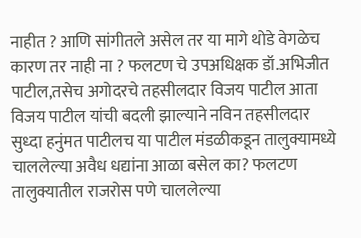नाहीत ? आणि सांगीतले असेल तर या मागे थोडे वेगळेच कारण तर नाही ना ? फलटण चे उपअधिक्षक डॉ.अभिजीत पाटील,तसेच अगोदरचे तहसीलदार विजय पाटील आता विजय पाटील यांची बदली झाल्याने नविन तहसीलदार सुध्दा हनुंमत पाटीलच या पाटील मंडळीकडून तालुक्यामध्ये चाललेल्या अवैध धद्यांना आळा बसेल का? फलटण तालुक्यातील राजरोस पणे चाललेल्या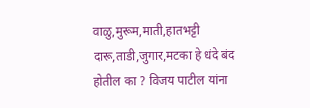वाळु,मुरूम,माती,हातभट्टी दारू,ताडी,जुगार,मटका हे धंदे बंद होतील का ? विजय पाटील यांना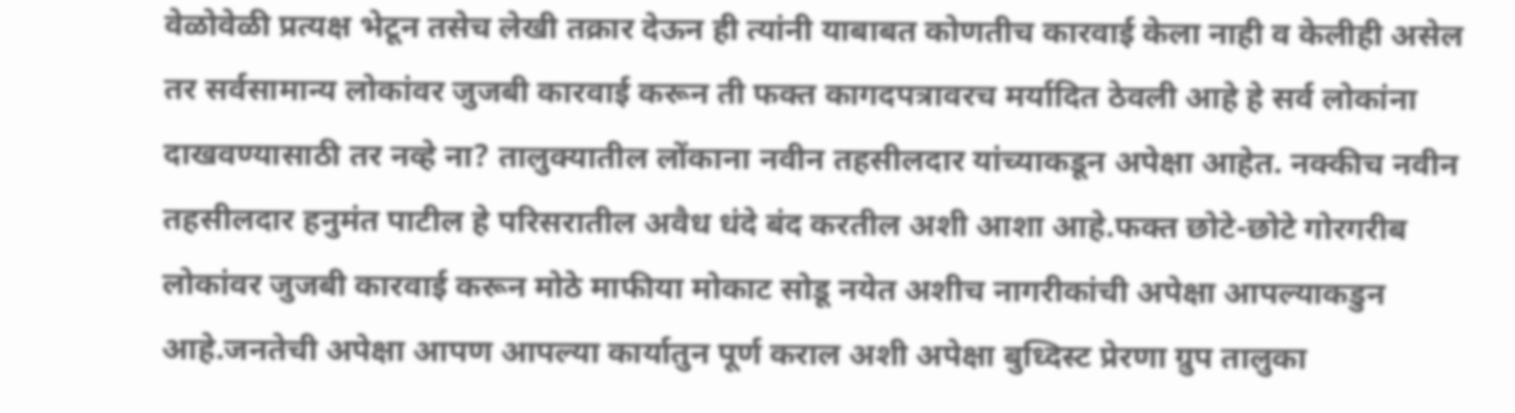वेळोवेळी प्रत्यक्ष भेटून तसेच लेखी तक्रार देऊन ही त्यांनी याबाबत कोणतीच कारवाई केला नाही व केलीही असेल तर सर्वसामान्य लोकांवर जुजबी कारवाई करून ती फक्त कागदपत्रावरच मर्यादित ठेवली आहे हे सर्व लोकांना दाखवण्यासाठी तर नव्हे ना? तालुक्यातील लोंकाना नवीन तहसीलदार यांच्याकडून अपेक्षा आहेत. नक्कीच नवीन तहसीलदार हनुमंत पाटील हे परिसरातील अवैध धंदे बंद करतील अशी आशा आहे.फक्त छोटे-छोटे गोरगरीब लोकांवर जुजबी कारवाई करून मोठे माफीया मोकाट सोडू नयेत अशीच नागरीकांची अपेक्षा आपल्याकडुन आहे.जनतेची अपेक्षा आपण आपल्या कार्यातुन पूर्ण कराल अशी अपेक्षा बुध्दिस्ट प्रेरणा ग्रुप तालुका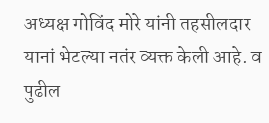अध्यक्ष गोविंद मोरे यांनी तहसीलदार यानां भेटल्या नतंर व्यक्त केली आहे. व पुढील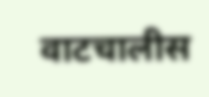वाटचालीस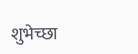शुभेच्छा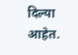दिल्या आहेत.